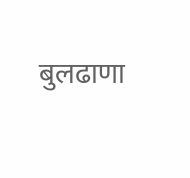बुलढाणा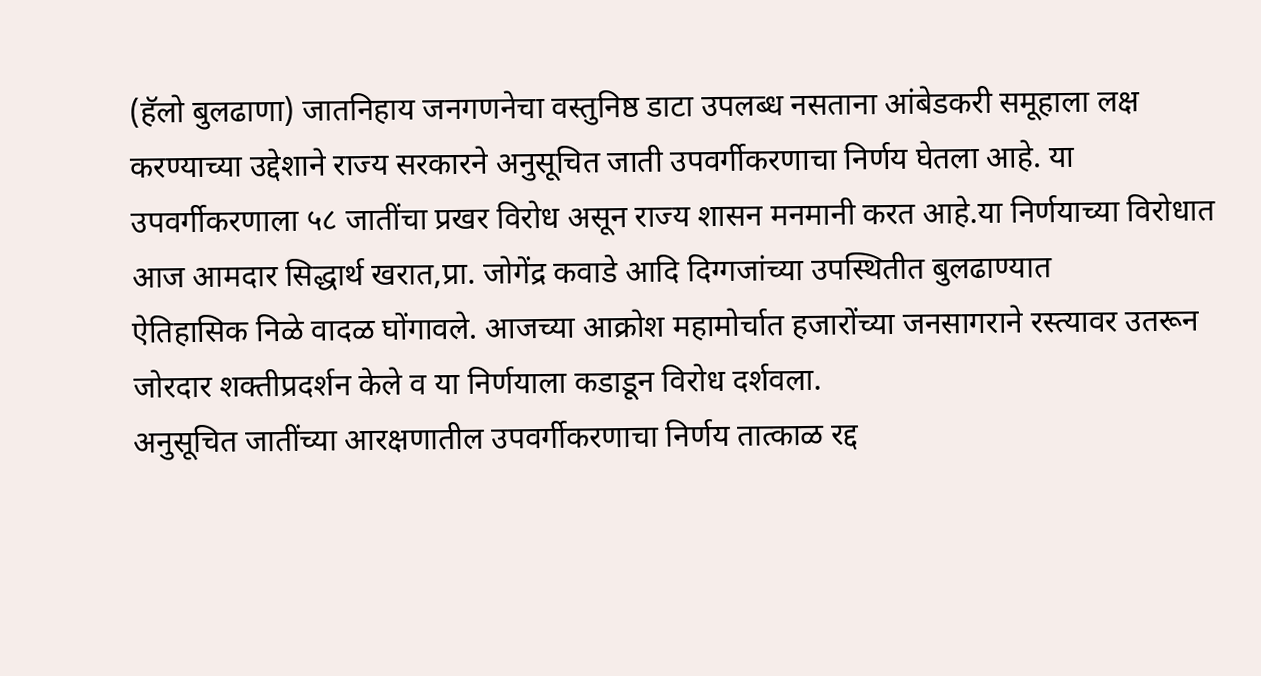(हॅलो बुलढाणा) जातनिहाय जनगणनेचा वस्तुनिष्ठ डाटा उपलब्ध नसताना आंबेडकरी समूहाला लक्ष करण्याच्या उद्देशाने राज्य सरकारने अनुसूचित जाती उपवर्गीकरणाचा निर्णय घेतला आहे. या उपवर्गीकरणाला ५८ जातींचा प्रखर विरोध असून राज्य शासन मनमानी करत आहे.या निर्णयाच्या विरोधात आज आमदार सिद्धार्थ खरात,प्रा. जोगेंद्र कवाडे आदि दिग्गजांच्या उपस्थितीत बुलढाण्यात
ऐतिहासिक निळे वादळ घोंगावले. आजच्या आक्रोश महामोर्चात हजारोंच्या जनसागराने रस्त्यावर उतरून जोरदार शक्तीप्रदर्शन केले व या निर्णयाला कडाडून विरोध दर्शवला.
अनुसूचित जातींच्या आरक्षणातील उपवर्गीकरणाचा निर्णय तात्काळ रद्द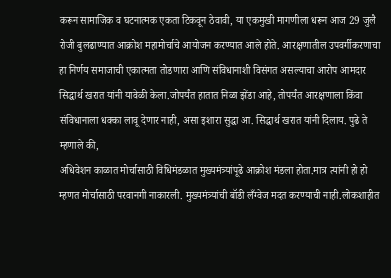करून सामाजिक व घटनात्मक एकता टिकवून ठेवावी, या एकमुखी मागणीला धरून आज 29 जुलै रोजी बुलढाण्यात आक्रोश महामोर्चाचे आयोजन करण्यात आले होते. आरक्षणातील उपवर्गीकरणाचा
हा निर्णय समाजाची एकात्मता तोडणारा आणि संविधानाशी विसंगत असल्याचा आरोप आमदार सिद्धार्थ खरात यांनी यावेळी केला.जोपर्यंत हातात निळा झेंडा आहे, तोपर्यंत आरक्षणाला किंवा संविधानाला धक्का लावू देणार नाही, असा इशारा सुद्धा आ. सिद्धार्थ खरात यांनी दिलाय. पुढे ते म्हणाले की,
अधिवेशन काळात मोर्चासाठी विधिमंडळात मुख्यमंत्र्यांपूढे आक्रोश मंडला होता.मात्र त्यांनी हो हो म्हणत मोर्चासाठी परवानगी नाकारली. मुख्यमंत्र्यांची बॉडी लँग्वेज मदत करण्याची नाही.लोकशाहीत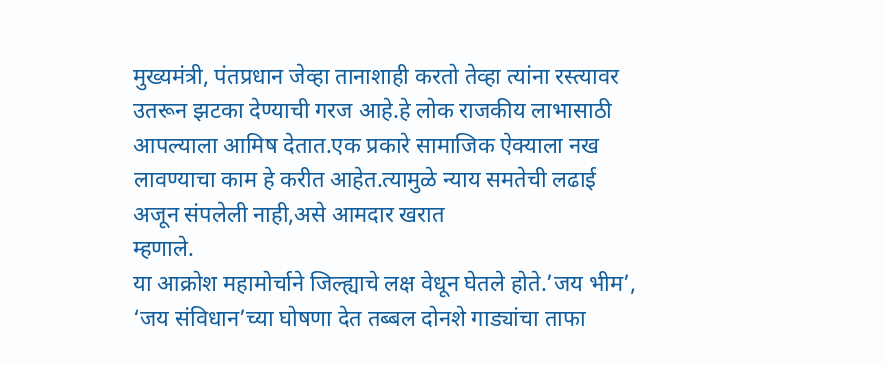मुख्यमंत्री, पंतप्रधान जेव्हा तानाशाही करतो तेव्हा त्यांना रस्त्यावर उतरून झटका देण्याची गरज आहे.हे लोक राजकीय लाभासाठी आपल्याला आमिष देतात.एक प्रकारे सामाजिक ऐक्याला नख लावण्याचा काम हे करीत आहेत.त्यामुळे न्याय समतेची लढाई अजून संपलेली नाही,असे आमदार खरात
म्हणाले.
या आक्रोश महामोर्चाने जिल्ह्याचे लक्ष वेधून घेतले होते.’जय भीम’, ‘जय संविधान’च्या घोषणा देत तब्बल दोनशे गाड्यांचा ताफा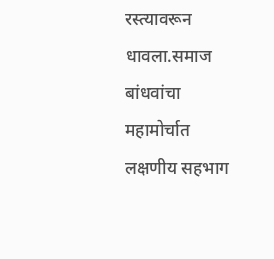रस्त्यावरून धावला.समाज बांधवांचा महामोर्चात लक्षणीय सहभाग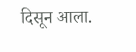दिसून आला.